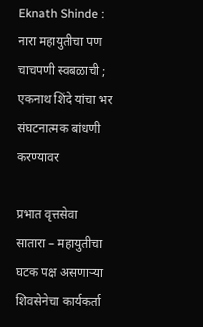Eknath Shinde : नारा महायुतीचा पण चाचपणी स्वबळाची ; एकनाथ शिंदे यांचा भर संघटनात्मक बांधणी करण्यावर

प्रभात वृत्तसेवा
सातारा – महायुतीचा घटक पक्ष असणाऱ्या शिवसेनेचा कार्यकर्ता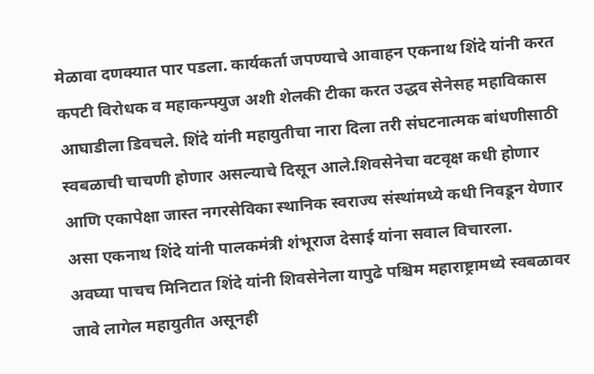मेळावा दणक्यात पार पडला. कार्यकर्ता जपण्याचे आवाहन एकनाथ शिंदे यांनी करत कपटी विरोधक व महाकन्फ्युज अशी शेलकी टीका करत उद्धव सेनेसह महाविकास आघाडीला डिवचले. शिंदे यांनी महायुतीचा नारा दिला तरी संघटनात्मक बांधणीसाठी स्वबळाची चाचणी होणार असल्याचे दिसून आले.शिवसेनेचा वटवृक्ष कधी होणार आणि एकापेक्षा जास्त नगरसेविका स्थानिक स्वराज्य संस्थांमध्ये कधी निवडून येणार असा एकनाथ शिंदे यांनी पालकमंत्री शंभूराज देसाई यांना सवाल विचारला.
अवघ्या पाचच मिनिटात शिंदे यांनी शिवसेनेला यापुढे पश्चिम महाराष्ट्रामध्ये स्वबळावर जावे लागेल महायुतीत असूनही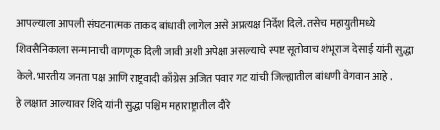आपल्याला आपली संघटनात्मक ताकद बांधावी लागेल असे अप्रत्यक्ष निर्देश दिले. तसेच महायुतीमध्ये शिवसैनिकाला सन्मानाची वागणूक दिली जावी अशी अपेक्षा असल्याचे स्पष्ट सूतोवाच शंभूराज देसाई यांनी सुद्धा केले. भारतीय जनता पक्ष आणि राष्ट्रवादी काँग्रेस अजित पवार गट यांची जिल्ह्यातील बांधणी वेगवान आहे .
हे लक्षात आल्यावर शिंदे यांनी सुद्धा पश्चिम महाराष्ट्रातील दौरे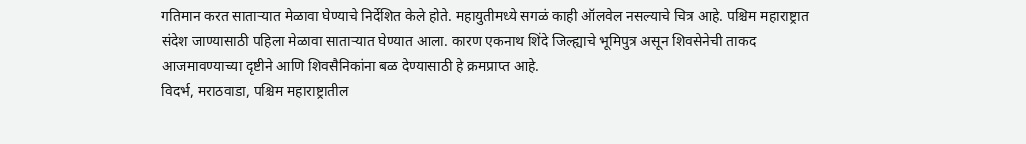गतिमान करत साताऱ्यात मेळावा घेण्याचे निर्देशित केले होते. महायुतीमध्ये सगळं काही ऑलवेल नसल्याचे चित्र आहे. पश्चिम महाराष्ट्रात संदेश जाण्यासाठी पहिला मेळावा साताऱ्यात घेण्यात आला. कारण एकनाथ शिंदे जिल्ह्याचे भूमिपुत्र असून शिवसेनेची ताकद आजमावण्याच्या दृष्टीने आणि शिवसैनिकांना बळ देण्यासाठी हे क्रमप्राप्त आहे.
विदर्भ, मराठवाडा, पश्चिम महाराष्ट्रातील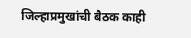जिल्हाप्रमुखांची बैठक काही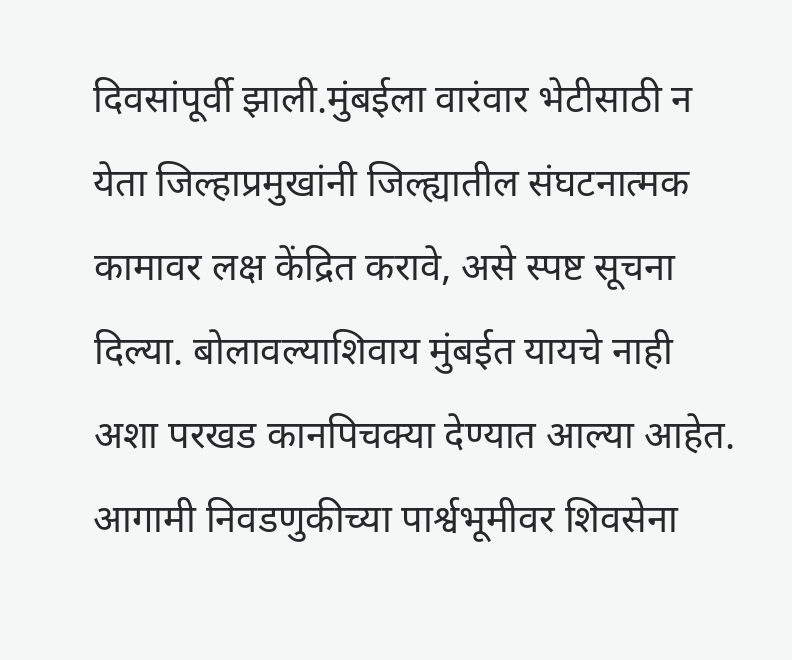दिवसांपूर्वी झाली.मुंबईला वारंवार भेटीसाठी न येता जिल्हाप्रमुखांनी जिल्ह्यातील संघटनात्मक कामावर लक्ष केंद्रित करावे, असे स्पष्ट सूचना दिल्या. बोलावल्याशिवाय मुंबईत यायचे नाही अशा परखड कानपिचक्या देण्यात आल्या आहेत. आगामी निवडणुकीच्या पार्श्वभूमीवर शिवसेना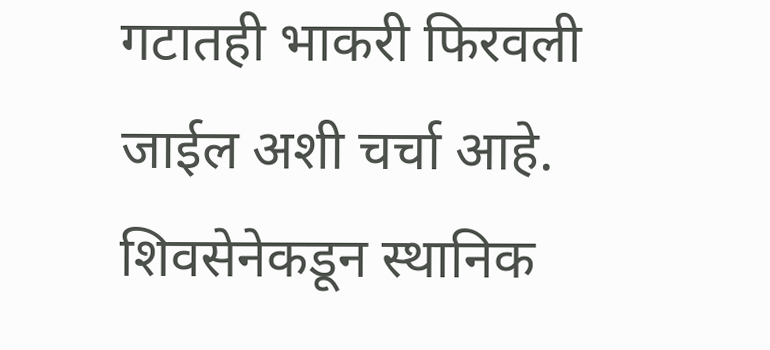गटातही भाकरी फिरवली जाईल अशी चर्चा आहे. शिवसेनेकडून स्थानिक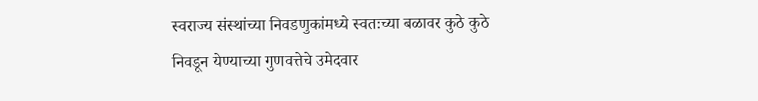स्वराज्य संस्थांच्या निवडणुकांमध्ये स्वतःच्या बळावर कुठे कुठे निवडून येण्याच्या गुणवत्तेचे उमेदवार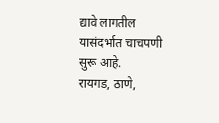द्यावे लागतील यासंदर्भात चाचपणी सुरू आहे.
रायगड, ठाणे,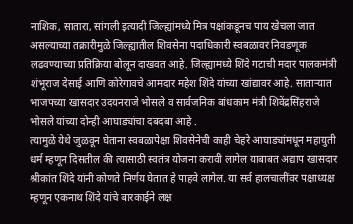नाशिक, सातारा, सांगली इत्यादी जिल्ह्यांमध्ये मित्र पक्षांकडूनच पाय खेचला जात असल्याच्या तक्रारीमुळे जिल्ह्यातील शिवसेना पदाधिकारी स्वबळावर निवडणूक लढवण्याच्या प्रतिक्रिया बोलून दाखवत आहे. जिल्ह्यामध्ये शिंदे गटाची मदार पालकमंत्री शंभूराज देसाई आणि कोरेगावचे आमदार महेश शिंदे यांच्या खांद्यावर आहे. साताऱ्यात भाजपच्या खासदार उदयनराजे भोसले व सार्वजनिक बांधकाम मंत्री शिवेंद्रसिंहराजे भोसले यांच्या दोन्ही आघाड्यांचा दबदबा आहे .
त्यामुळे येथे जुळवून घेताना स्वबळापेक्षा शिवसेनेची काही चेहरे आघाड्यांमधून महायुती धर्म म्हणून दिसतील की त्यासाठी स्वतंत्र योजना करावी लागेल याबाबत अद्याप खासदार श्रीकांत शिंदे यांनी कोणते निर्णय घेतात हे पाहवे लागेल. या सर्व हालचालींवर पक्षाध्यक्ष म्हणून एकनाथ शिंदे यांचे बारकाईने लक्ष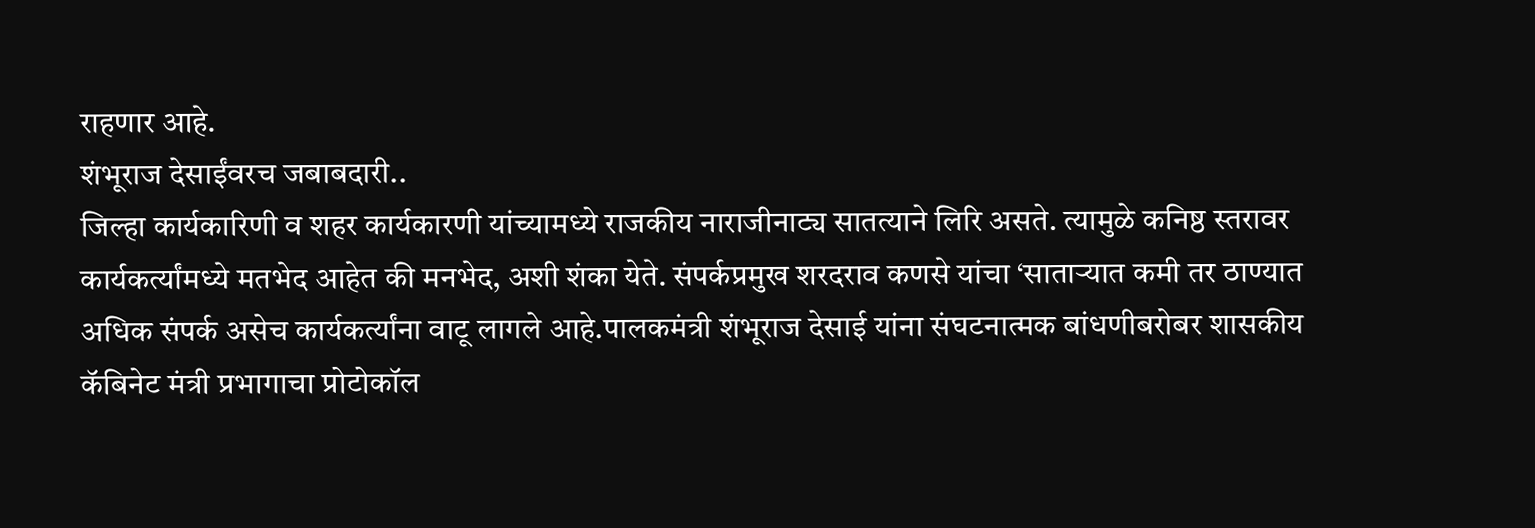राहणार आहे.
शंभूराज देसाईंवरच जबाबदारी..
जिल्हा कार्यकारिणी व शहर कार्यकारणी यांच्यामध्ये राजकीय नाराजीनाट्य सातत्याने लिरि असते. त्यामुळे कनिष्ठ स्तरावर कार्यकर्त्यांमध्ये मतभेद आहेत की मनभेद, अशी शंका येते. संपर्कप्रमुख शरदराव कणसे यांचा ‘साताऱ्यात कमी तर ठाण्यात अधिक संपर्क असेच कार्यकर्त्यांना वाटू लागले आहे.पालकमंत्री शंभूराज देसाई यांना संघटनात्मक बांधणीबरोबर शासकीय कॅबिनेट मंत्री प्रभागाचा प्रोटोकॉल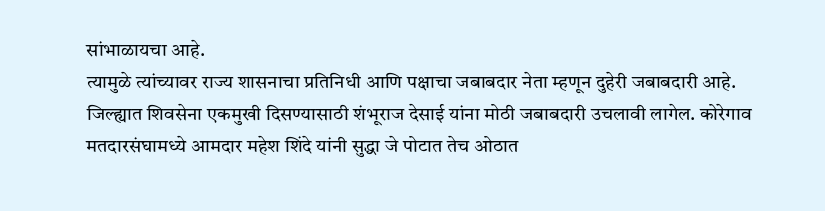सांभाळायचा आहे.
त्यामुळे त्यांच्यावर राज्य शासनाचा प्रतिनिधी आणि पक्षाचा जबाबदार नेता म्हणून दुहेरी जबाबदारी आहे. जिल्ह्यात शिवसेना एकमुखी दिसण्यासाठी शंभूराज देसाई यांना मोठी जबाबदारी उचलावी लागेल. कोरेगाव मतदारसंघामध्ये आमदार महेश शिंदे यांनी सुद्धा जे पोटात तेच ओठात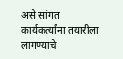असे सांगत कार्यकर्त्यांना तयारीला लागण्याचे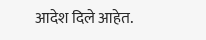आदेश दिले आहेत.